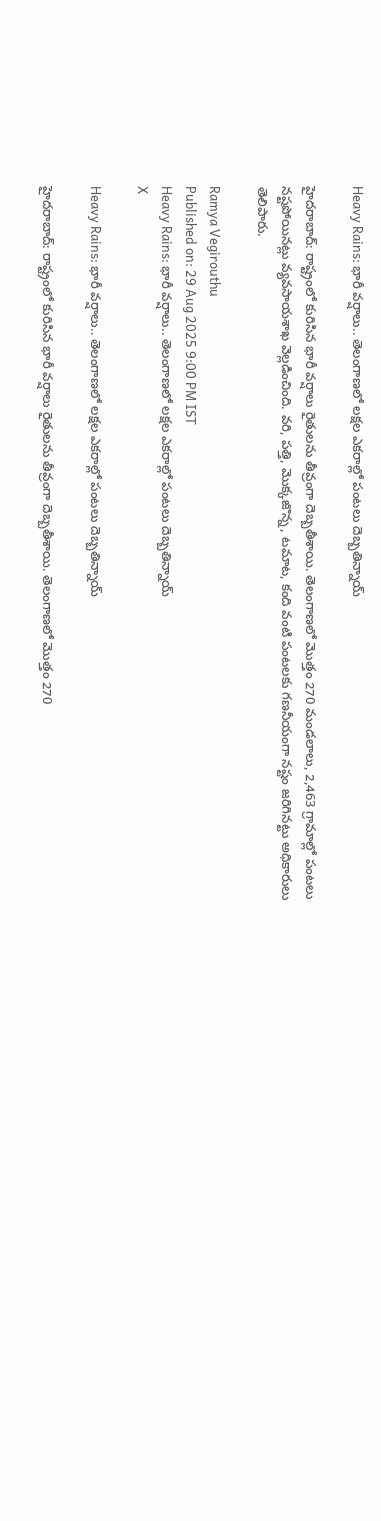Heavy Rains: భారీ వర్షాలు.. తెలంగాణలో లక్షల ఎకరాల్లో పంటలు దెబ్బతిన్నాయ్

హైదరాబాద్‌: రాష్ట్రంలో కురిసిన భారీ వర్షాలు రైతులను తీవ్రంగా దెబ్బతీశాయి. తెలంగాణలో మొత్తం 270 మండలాలు, 2,463 గ్రామాల్లో పంటలు నష్టపోయినట్లు వ్యవసాయశాఖ వెల్లడించింది. వరి, పత్తి, మొక్కజొన్న, టమాట, కంది వంటి పంటలకు గణనీయంగా నష్టం జరిగినట్టు అధికారులు తెలిపారు.

Ramya Vegirouthu
Published on: 29 Aug 2025 9:00 PM IST
Heavy Rains: భారీ వర్షాలు.. తెలంగాణలో లక్షల ఎకరాల్లో పంటలు దెబ్బతిన్నాయ్
X

Heavy Rains: భారీ వర్షాలు.. తెలంగాణలో లక్షల ఎకరాల్లో పంటలు దెబ్బతిన్నాయ్

హైదరాబాద్‌: రాష్ట్రంలో కురిసిన భారీ వర్షాలు రైతులను తీవ్రంగా దెబ్బతీశాయి. తెలంగాణలో మొత్తం 270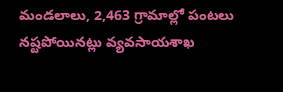మండలాలు, 2,463 గ్రామాల్లో పంటలు నష్టపోయినట్లు వ్యవసాయశాఖ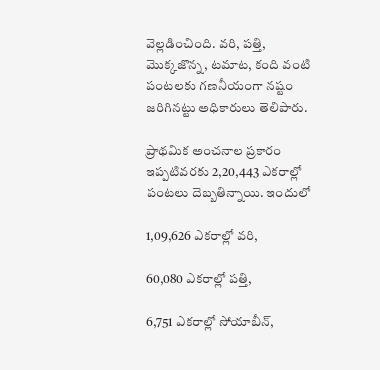వెల్లడించింది. వరి, పత్తి, మొక్కజొన్న, టమాట, కంది వంటి పంటలకు గణనీయంగా నష్టం జరిగినట్టు అధికారులు తెలిపారు.

ప్రాథమిక అంచనాల ప్రకారం ఇప్పటివరకు 2,20,443 ఎకరాల్లో పంటలు దెబ్బతిన్నాయి. ఇందులో

1,09,626 ఎకరాల్లో వరి,

60,080 ఎకరాల్లో పత్తి,

6,751 ఎకరాల్లో సోయాబీన్,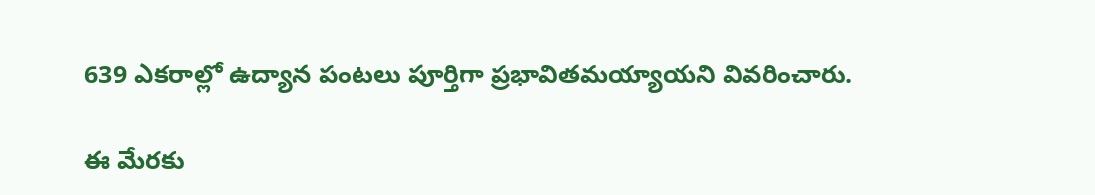639 ఎకరాల్లో ఉద్యాన పంటలు పూర్తిగా ప్రభావితమయ్యాయని వివరించారు.

ఈ మేరకు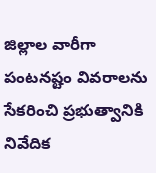జిల్లాల వారీగా పంటనష్టం వివరాలను సేకరించి ప్రభుత్వానికి నివేదిక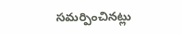సమర్పించినట్లు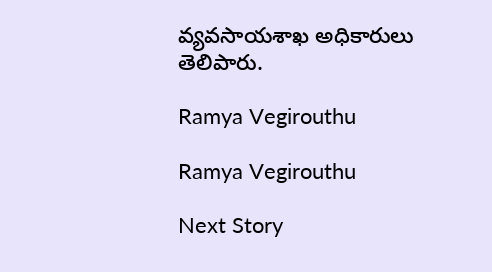వ్యవసాయశాఖ అధికారులు తెలిపారు.

Ramya Vegirouthu

Ramya Vegirouthu

Next Story